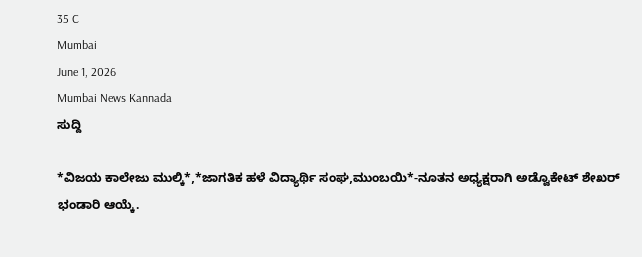35 C
Mumbai
June 1, 2026
Mumbai News Kannada
ಸುದ್ದಿ

*ವಿಜಯ ಕಾಲೇಜು ಮುಲ್ಕಿ*,*ಜಾಗತಿಕ ಹಳೆ ವಿದ್ಯಾರ್ಥಿ ಸಂಘ,ಮುಂಬಯಿ*-ನೂತನ ಅಧ್ಯಕ್ಷರಾಗಿ ಅಡ್ವೊಕೇಟ್ ಶೇಖರ್ ಭಂಡಾರಿ ಆಯ್ಕೆ.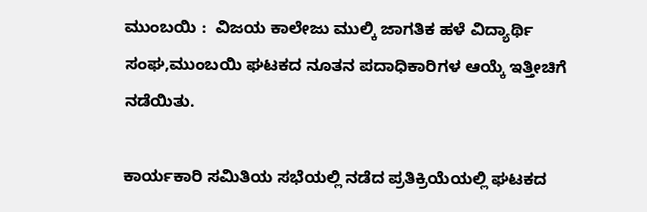ಮುಂಬಯಿ :  ವಿಜಯ ಕಾಲೇಜು ಮುಲ್ಕಿ ಜಾಗತಿಕ ಹಳೆ ವಿದ್ಯಾರ್ಥಿ ಸಂಘ,ಮುಂಬಯಿ ಘಟಕದ ನೂತನ ಪದಾಧಿಕಾರಿಗಳ ಆಯ್ಕೆ ಇತ್ತೀಚಿಗೆ ನಡೆಯಿತು.

ಕಾರ್ಯಕಾರಿ ಸಮಿತಿಯ ಸಭೆಯಲ್ಲಿ ನಡೆದ ಪ್ರತಿಕ್ರಿಯೆಯಲ್ಲಿ ಘಟಕದ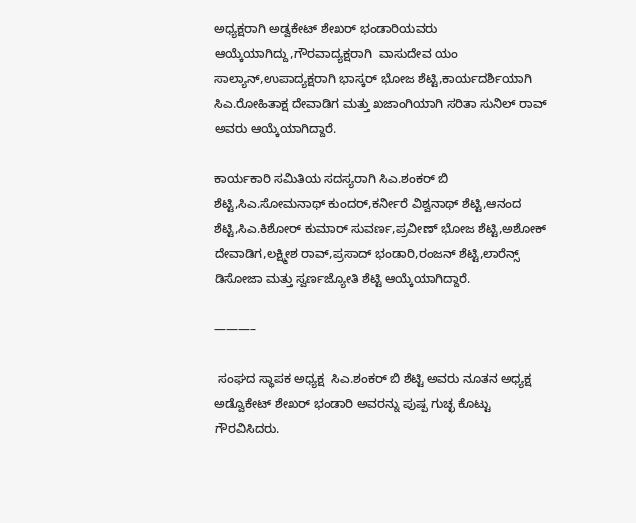ಅಧ್ಯಕ್ಷರಾಗಿ ಅಡ್ವಕೇಟ್ ಶೇಖರ್ ಭಂಡಾರಿಯವರು ಆಯ್ಕೆಯಾಗಿದ್ದು,ಗೌರವಾದ್ಯಕ್ಷರಾಗಿ  ವಾಸುದೇವ ಯಂ ಸಾಲ್ಯಾನ್,ಉಪಾದ್ಯಕ್ಷರಾಗಿ ಭಾಸ್ಕರ್ ಭೋಜ ಶೆಟ್ಟಿ,ಕಾರ್ಯದರ್ಶಿಯಾಗಿ    ಸಿಎ.ರೋಹಿತಾಕ್ಷ ದೇವಾಡಿಗ ಮತ್ತು ಖಜಾಂಗಿಯಾಗಿ ಸರಿತಾ ಸುನಿಲ್ ರಾವ್ ಅವರು ಆಯ್ಕೆಯಾಗಿದ್ದಾರೆ.

ಕಾರ್ಯಕಾರಿ ಸಮಿತಿಯ ಸದಸ್ಯರಾಗಿ ಸಿಎ.ಶಂಕರ್ ಬಿ ಶೆಟ್ಟಿ,ಸಿಎ.ಸೋಮನಾಥ್ ಕುಂದರ್,ಕರ್ನೀರೆ ವಿಶ್ವನಾಥ್ ಶೆಟ್ಟಿ,ಆನಂದ ಶೆಟ್ಟಿ,ಸಿಎ.ಕಿಶೋರ್ ಕುಮಾರ್ ಸುವರ್ಣ,ಪ್ರವೀಣ್ ಭೋಜ ಶೆಟ್ಟಿ,ಅಶೋಕ್ ದೇವಾಡಿಗ,ಲಕ್ಷ್ಮೀಶ ರಾವ್,ಪ್ರಸಾದ್ ಭಂಡಾರಿ,ರಂಜನ್ ಶೆಟ್ಟಿ,ಲಾರೆನ್ಸ್ ಡಿಸೋಜಾ ಮತ್ತು ಸ್ವರ್ಣಜ್ಯೋತಿ ಶೆಟ್ಟಿ ಆಯ್ಕೆಯಾಗಿದ್ದಾರೆ.

———–

 ಸಂಘದ ಸ್ಥಾಪಕ ಅಧ್ಯಕ್ಷ  ಸಿಎ.ಶಂಕರ್ ಬಿ ಶೆಟ್ಟಿ ಅವರು ನೂತನ ಅಧ್ಯಕ್ಷ ಅಡ್ವೊಕೇಟ್ ಶೇಖರ್ ಭಂಡಾರಿ ಅವರನ್ನು ಪುಷ್ಪ ಗುಚ್ಛ ಕೊಟ್ಟು ಗೌರವಿಸಿದರು.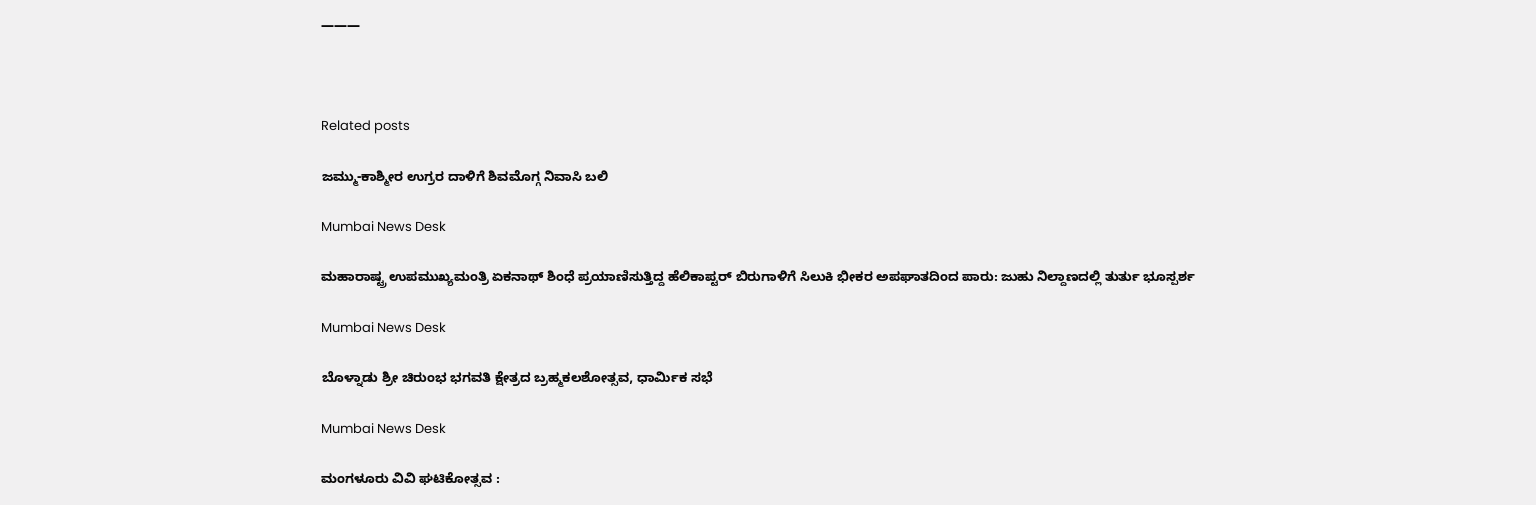———



Related posts

ಜಮ್ಮು-ಕಾಶ್ಮೀರ ಉಗ್ರರ ದಾಳಿಗೆ ಶಿವಮೊಗ್ಗ ನಿವಾಸಿ ಬಲಿ

Mumbai News Desk

ಮಹಾರಾಷ್ಟ್ರ ಉಪಮುಖ್ಯಮಂತ್ರಿ ಏಕನಾಥ್ ಶಿಂಧೆ ಪ್ರಯಾಣಿಸುತ್ತಿದ್ದ ಹೆಲಿಕಾಪ್ಟರ್ ಬಿರುಗಾಳಿಗೆ ಸಿಲುಕಿ ಭೀಕರ ಅಪಘಾತದಿಂದ ಪಾರು: ಜುಹು ನಿಲ್ದಾಣದಲ್ಲಿ ತುರ್ತು ಭೂಸ್ಪರ್ಶ

Mumbai News Desk

ಬೊಳ್ನಾಡು ಶ್ರೀ ಚಿರುಂಭ ಭಗವತಿ ಕ್ಷೇತ್ರದ ಬ್ರಹ್ಮಕಲಶೋತ್ಸವ, ಧಾರ್ಮಿಕ ಸಭೆ

Mumbai News Desk

ಮಂಗಳೂರು ವಿವಿ ಘಟಿಕೋತ್ಸವ :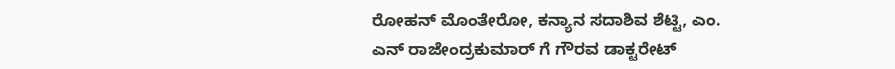ರೋಹನ್ ಮೊಂತೇರೋ, ಕನ್ಯಾನ ಸದಾಶಿವ ಶೆಟ್ಟಿ, ಎಂ. ಎನ್ ರಾಜೇಂದ್ರಕುಮಾರ್ ಗೆ ಗೌರವ ಡಾಕ್ಟರೇಟ್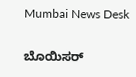Mumbai News Desk

ಬೊಯಿಸರ್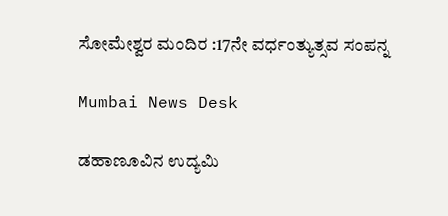ಸೋಮೇಶ್ವರ ಮಂದಿರ :17ನೇ ವರ್ಧಂತ್ಯುತ್ಸವ ಸಂಪನ್ನ

Mumbai News Desk

ಡಹಾಣೂವಿನ ಉದ್ಯಮಿ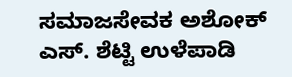ಸಮಾಜಸೇವಕ ಅಶೋಕ್ ಎಸ್‌. ಶೆಟ್ಟಿ ಉಳೆಪಾಡಿ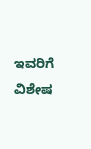ಇವರಿಗೆ ವಿಶೇಷ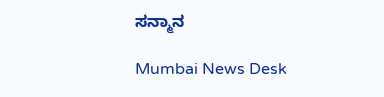ಸನ್ಮಾನ

Mumbai News Desk